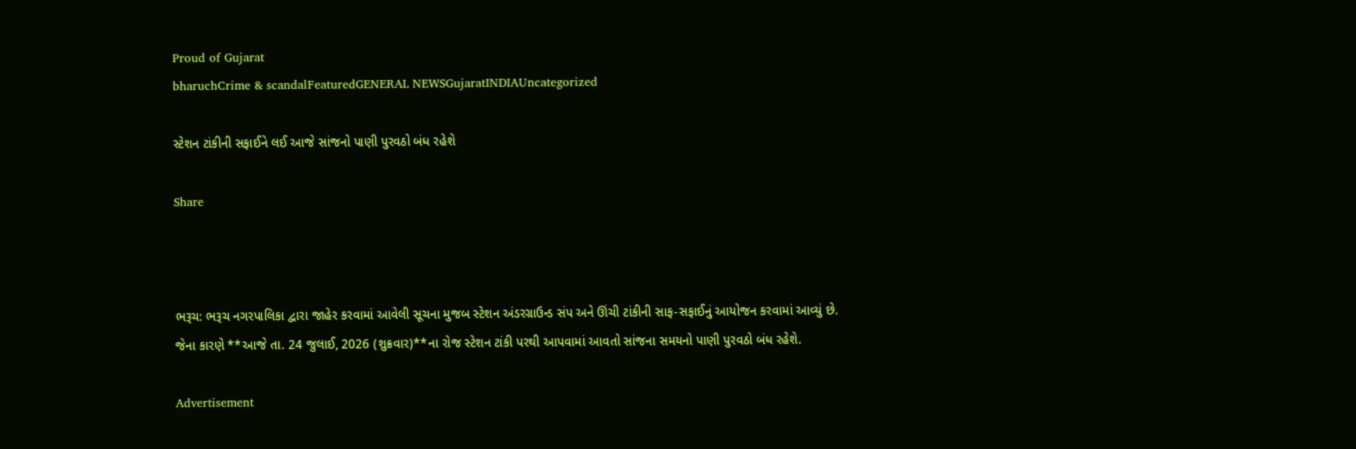Proud of Gujarat
bharuchCrime & scandalFeaturedGENERAL NEWSGujaratINDIAUncategorized

સ્ટેશન ટાંકીની સફાઈને લઈ આજે સાંજનો પાણી પુરવઠો બંધ રહેશે

Share



ભરૂચ: ભરૂચ નગરપાલિકા દ્વારા જાહેર કરવામાં આવેલી સૂચના મુજબ સ્ટેશન અંડરગ્રાઉન્ડ સંપ અને ઊંચી ટાંકીની સાફ-સફાઈનું આયોજન કરવામાં આવ્યું છે. જેના કારણે **આજે તા. 24 જુલાઈ, 2026 (શુક્રવાર)**ના રોજ સ્ટેશન ટાંકી પરથી આપવામાં આવતો સાંજના સમયનો પાણી પુરવઠો બંધ રહેશે.

Advertisement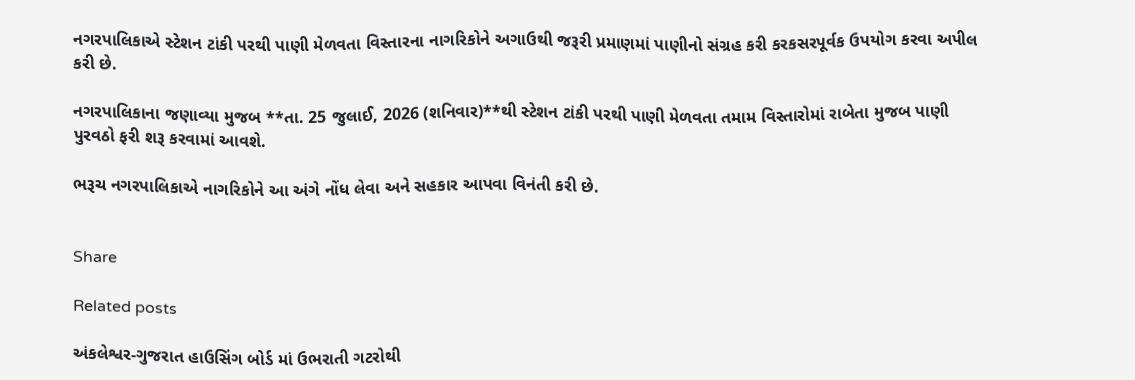નગરપાલિકાએ સ્ટેશન ટાંકી પરથી પાણી મેળવતા વિસ્તારના નાગરિકોને અગાઉથી જરૂરી પ્રમાણમાં પાણીનો સંગ્રહ કરી કરકસરપૂર્વક ઉપયોગ કરવા અપીલ કરી છે.

નગરપાલિકાના જણાવ્યા મુજબ **તા. 25 જુલાઈ, 2026 (શનિવાર)**થી સ્ટેશન ટાંકી પરથી પાણી મેળવતા તમામ વિસ્તારોમાં રાબેતા મુજબ પાણી પુરવઠો ફરી શરૂ કરવામાં આવશે.

ભરૂચ નગરપાલિકાએ નાગરિકોને આ અંગે નોંધ લેવા અને સહકાર આપવા વિનંતી કરી છે.


Share

Related posts

અંકલેશ્વર-ગુજરાત હાઉસિંગ બોર્ડ માં ઉભરાતી ગટરોથી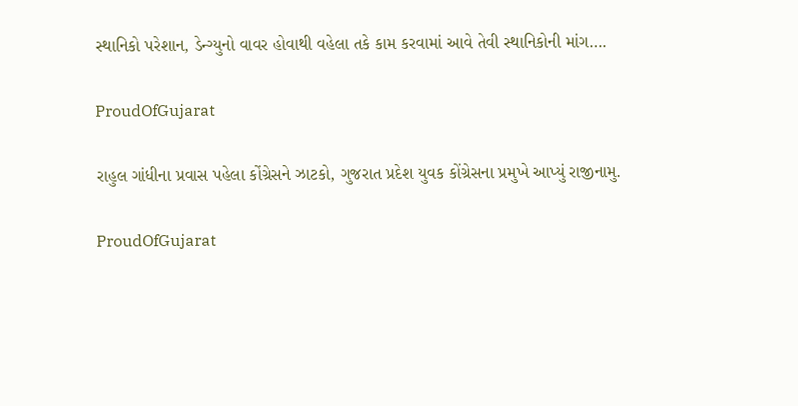સ્થાનિકો પરેશાન, ડેન્ગ્યુનો વાવર હોવાથી વહેલા તકે કામ કરવામાં આવે તેવી સ્થાનિકોની માંગ….

ProudOfGujarat

રાહુલ ગાંધીના પ્રવાસ પહેલા કોંગ્રેસને ઝાટકો, ગુજરાત પ્રદેશ યુવક કોંગ્રેસના પ્રમુખે આપ્યું રાજીનામુ.

ProudOfGujarat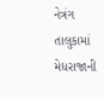નેત્રંગ તાલુકામાં મેધરાજાની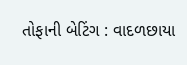તોફાની બેટિંગ : વાદળછાયા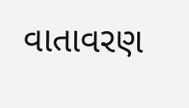વાતાવરણ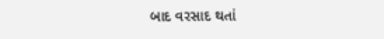બાદ વરસાદ થતાં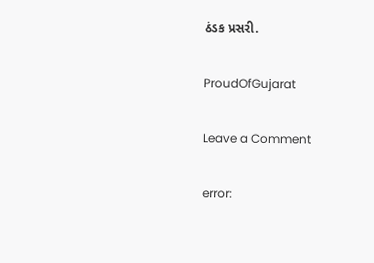ઠંડક પ્રસરી.

ProudOfGujarat

Leave a Comment

error: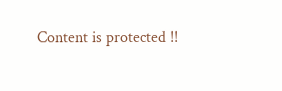Content is protected !!